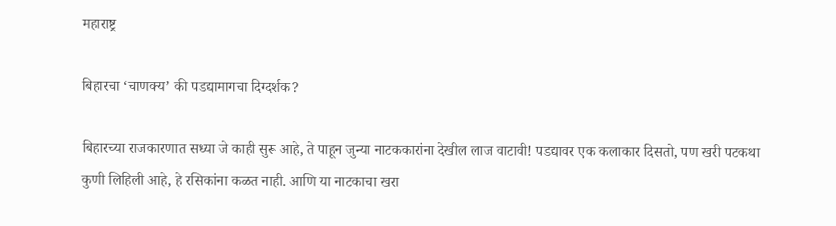महाराष्ट्र

बिहारचा ‘चाणक्य’ की पडद्यामागचा दिग्दर्शक?

बिहारच्या राजकारणात सध्या जे काही सुरू आहे, ते पाहून जुन्या नाटककारांना देखील लाज वाटावी! पडद्यावर एक कलाकार दिसतो, पण खरी पटकथा कुणी लिहिली आहे, हे रसिकांना कळत नाही. आणि या नाटकाचा खरा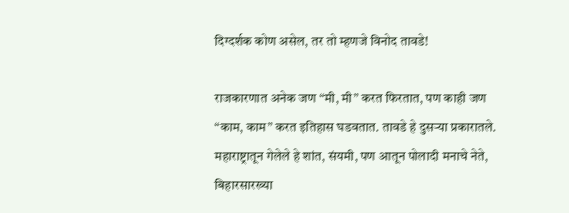दिग्दर्शक कोण असेल, तर तो म्हणजे विनोद तावडे!

राजकारणात अनेक जण “मी, मी” करत फिरतात, पण काही जण “काम, काम” करत इतिहास घडवतात. तावडे हे दुसऱ्या प्रकारातले. महाराष्ट्रातून गेलेले हे शांत, संयमी, पण आतून पोलादी मनाचे नेते, बिहारसारख्या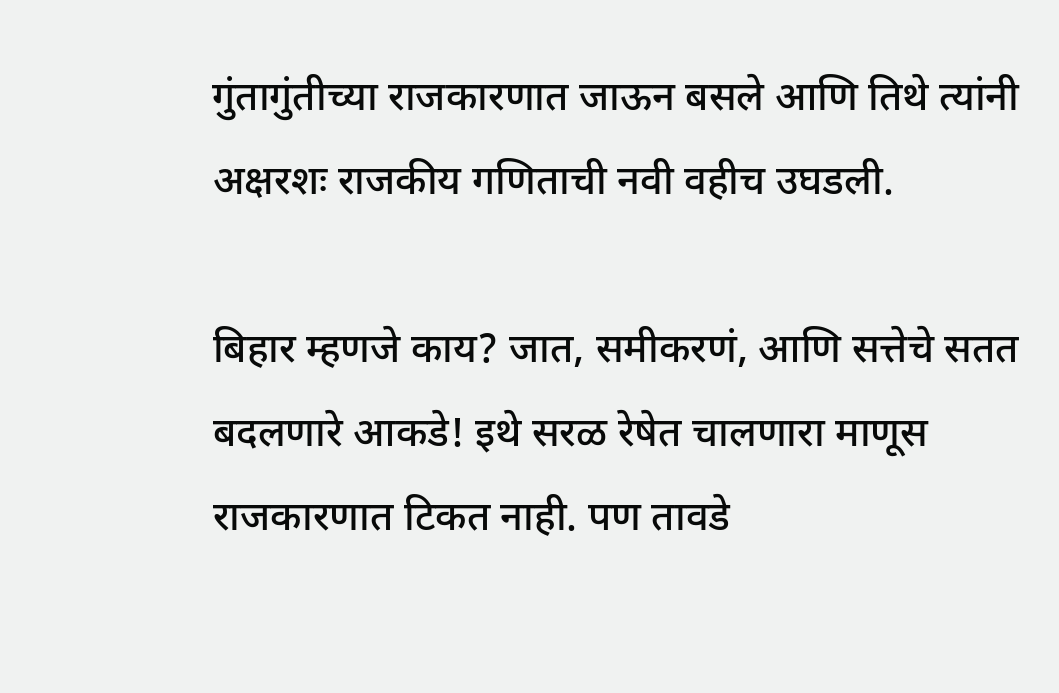गुंतागुंतीच्या राजकारणात जाऊन बसले आणि तिथे त्यांनी अक्षरशः राजकीय गणिताची नवी वहीच उघडली.

बिहार म्हणजे काय? जात, समीकरणं, आणि सत्तेचे सतत बदलणारे आकडे! इथे सरळ रेषेत चालणारा माणूस राजकारणात टिकत नाही. पण तावडे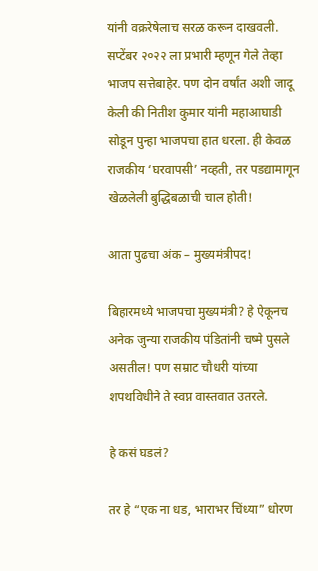यांनी वक्ररेषेलाच सरळ करून दाखवली. सप्टेंबर २०२२ ला प्रभारी म्हणून गेले तेव्हा भाजप सत्तेबाहेर. पण दोन वर्षांत अशी जादू केली की नितीश कुमार यांनी महाआघाडी सोडून पुन्हा भाजपचा हात धरला. ही केवळ राजकीय ‘घरवापसी’ नव्हती, तर पडद्यामागून खेळलेली बुद्धिबळाची चाल होती!

आता पुढचा अंक – मुख्यमंत्रीपद!

बिहारमध्ये भाजपचा मुख्यमंत्री? हे ऐकूनच अनेक जुन्या राजकीय पंडितांनी चष्मे पुसले असतील! पण सम्राट चौधरी यांच्या शपथविधीने ते स्वप्न वास्तवात उतरले.

हे कसं घडलं?

तर हे “एक ना धड, भाराभर चिंध्या” धोरण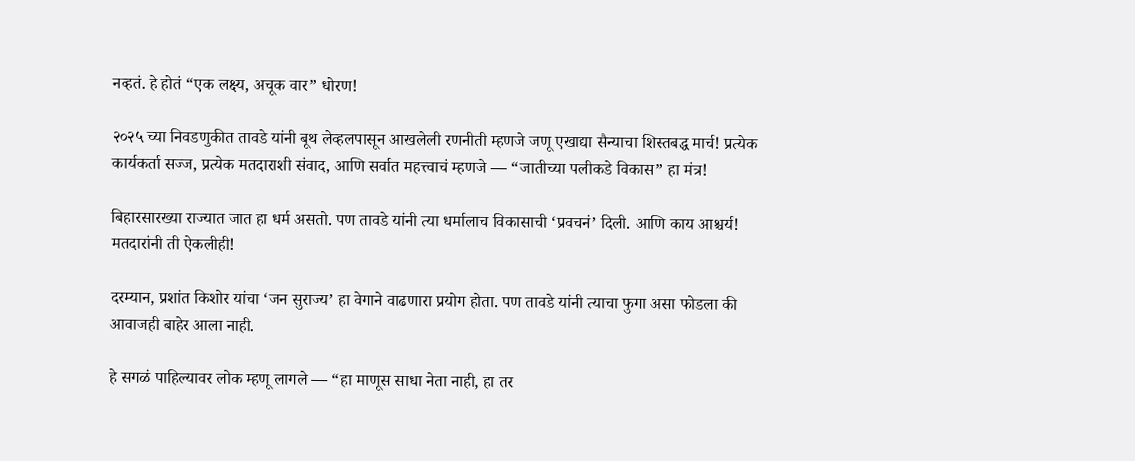नव्हतं. हे होतं “एक लक्ष्य, अचूक वार” धोरण!

२०२५ च्या निवडणुकीत तावडे यांनी बूथ लेव्हलपासून आखलेली रणनीती म्हणजे जणू एखाद्या सैन्याचा शिस्तबद्ध मार्च! प्रत्येक कार्यकर्ता सज्ज, प्रत्येक मतदाराशी संवाद, आणि सर्वात महत्त्वाचं म्हणजे — “जातीच्या पलीकडे विकास” हा मंत्र!

बिहारसारख्या राज्यात जात हा धर्म असतो. पण तावडे यांनी त्या धर्मालाच विकासाची ‘प्रवचनं’ दिली. आणि काय आश्चर्य! मतदारांनी ती ऐकलीही!

दरम्यान, प्रशांत किशोर यांचा ‘जन सुराज्य’ हा वेगाने वाढणारा प्रयोग होता. पण तावडे यांनी त्याचा फुगा असा फोडला की आवाजही बाहेर आला नाही.

हे सगळं पाहिल्यावर लोक म्हणू लागले — “हा माणूस साधा नेता नाही, हा तर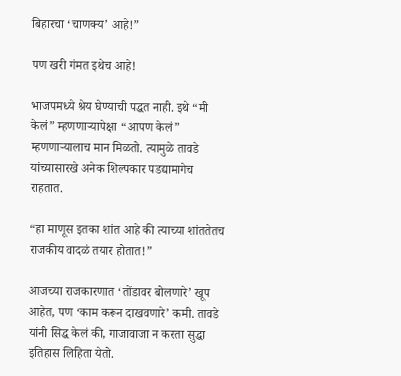बिहारचा ‘चाणक्य’ आहे!”

पण खरी गंमत इथेच आहे!

भाजपमध्ये श्रेय घेण्याची पद्धत नाही. इथे “मी केलं” म्हणणाऱ्यापेक्षा “आपण केलं” म्हणणाऱ्यालाच मान मिळतो. त्यामुळे तावडे यांच्यासारखे अनेक शिल्पकार पडद्यामागेच राहतात.

“हा माणूस इतका शांत आहे की त्याच्या शांततेतच राजकीय वादळं तयार होतात!”

आजच्या राजकारणात ‘तोंडावर बोलणारे’ खूप आहेत, पण ‘काम करून दाखवणारे’ कमी. तावडे यांनी सिद्ध केलं की, गाजावाजा न करता सुद्धा इतिहास लिहिता येतो.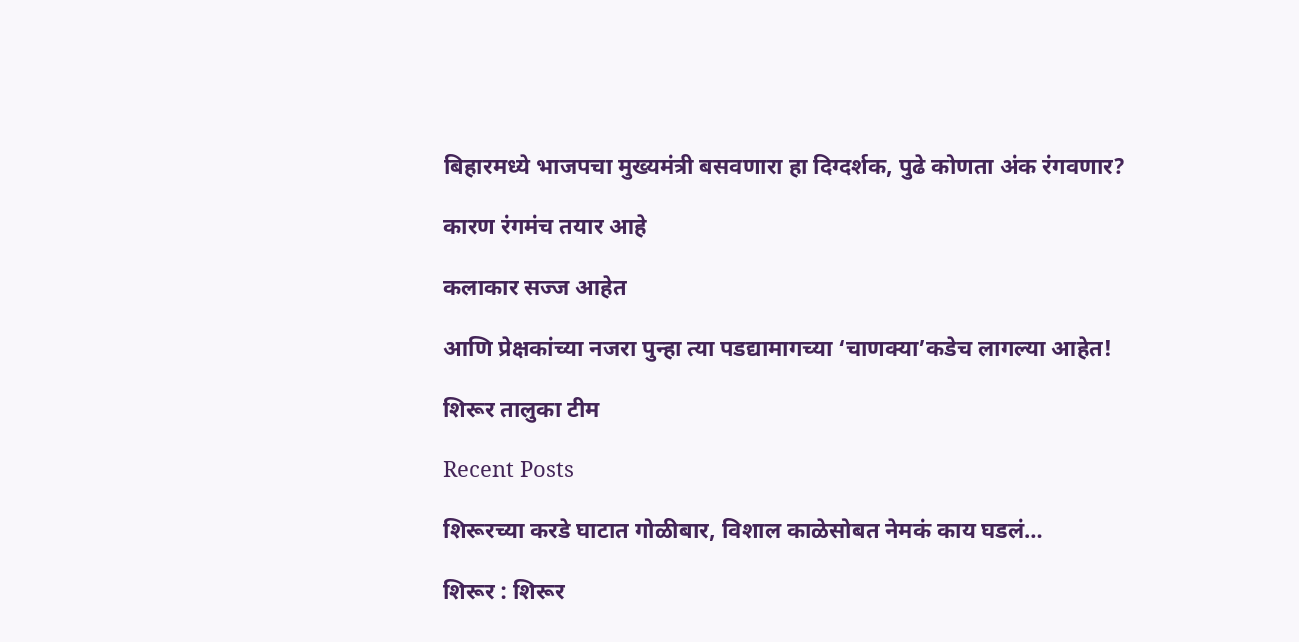बिहारमध्ये भाजपचा मुख्यमंत्री बसवणारा हा दिग्दर्शक, पुढे कोणता अंक रंगवणार?

कारण रंगमंच तयार आहे

कलाकार सज्ज आहेत

आणि प्रेक्षकांच्या नजरा पुन्हा त्या पडद्यामागच्या ‘चाणक्या’कडेच लागल्या आहेत!

शिरूर तालुका टीम

Recent Posts

शिरूरच्या करडे घाटात गोळीबार, विशाल काळेसोबत नेमकं काय घडलं…

शिरूर : शिरूर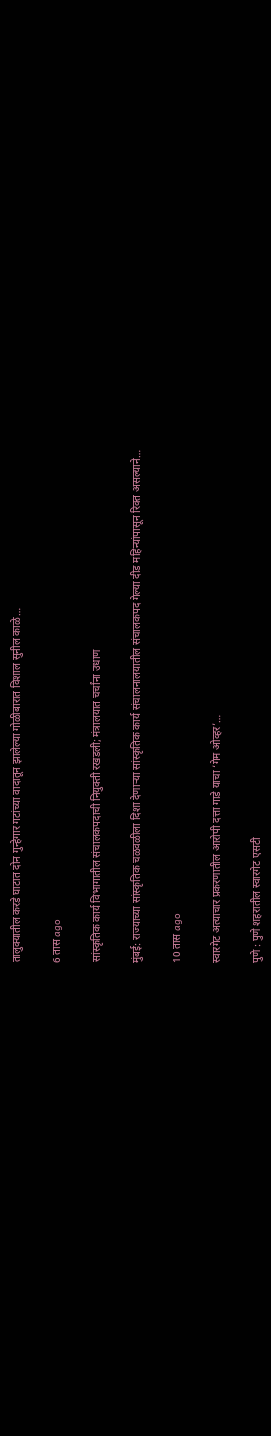तालुक्यातील करडे घाटात दोन गुन्हेगार गटांच्या वादातून झालेल्या गोळीबारात विशाल सुनील काळे…

6 तास ago

सांस्कृतिक कार्य विभागातील संचालकपदाची नियुक्ती रखडली; मंत्रालयात चर्चांना उधाण

मुंबई: राज्याच्या सांस्कृतिक चळवळीला दिशा देणाऱ्या सांस्कृतिक कार्य संचालनालयातील संचालकपद गेल्या दीड महिन्यांपासून रिक्त असल्याने…

10 तास ago

स्वारगेट अत्याचार प्रकरणातील आरोपी दत्ता गाडे याचा ‘गेम ओव्हर’…

पुणे : पुणे शहरातील स्वारगेट एसटी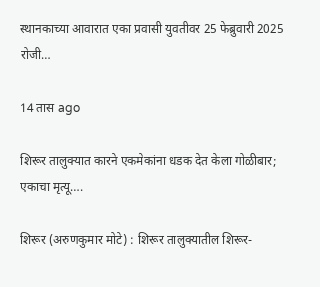स्थानकाच्या आवारात एका प्रवासी युवतीवर 25 फेब्रुवारी 2025 रोजी…

14 तास ago

शिरूर तालुक्यात कारने एकमेकांना धडक देत केला गोळीबार; एकाचा मृत्यू….

शिरूर (अरुणकुमार मोटे) : शिरूर तालुक्यातील शिरूर-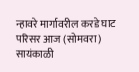न्हावरे मार्गावरील करडे घाट परिसर आज (सोमवरा) सायंकाळी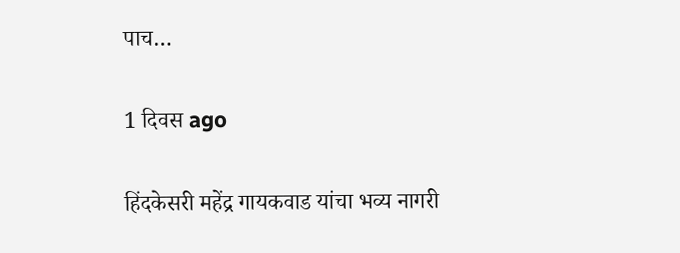पाच…

1 दिवस ago

हिंदकेसरी महेंद्र गायकवाड यांचा भव्य नागरी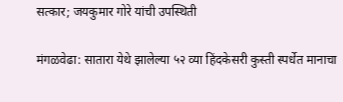सत्कार; जयकुमार गोरे यांची उपस्थिती

मंगळवेढा: सातारा येथे झालेल्या ५२ व्या हिंदकेसरी कुस्ती स्पर्धेत मानाचा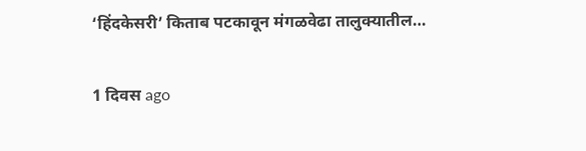‘हिंदकेसरी’ किताब पटकावून मंगळवेढा तालुक्यातील…

1 दिवस ago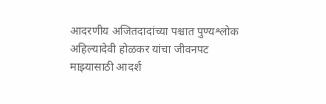आदरणीय अजितदादांच्या पश्चात पुण्यश्लोक अहिल्यादेवी होळकर यांचा जीवनपट माझ्यासाठी आदर्श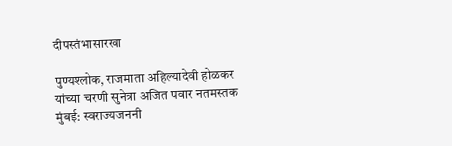दीपस्तंभासारखा

पुण्यश्लोक, राजमाता अहिल्यादेवी होळकर यांच्या चरणी सुनेत्रा अजित पवार नतमस्तक मुंबई: स्वराज्यजननी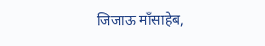जिजाऊ माँसाहेब,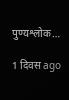पुण्यश्लोक…

1 दिवस ago